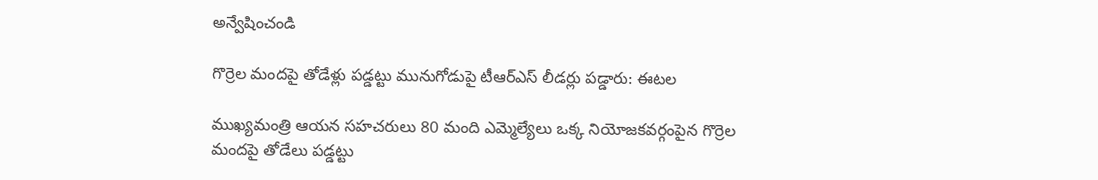అన్వేషించండి

గొర్రెల మందపై తోడేళ్లు పడ్డట్టు మునుగోడుపై టీఆర్‌ఎస్‌ లీడర్లు పడ్డారు: ఈటల

ముఖ్యమంత్రి ఆయన సహచరులు 80 మంది ఎమ్మెల్యేలు ఒక్క నియోజకవర్గంపైన గొర్రెల మందపై తోడేలు పడ్డట్టు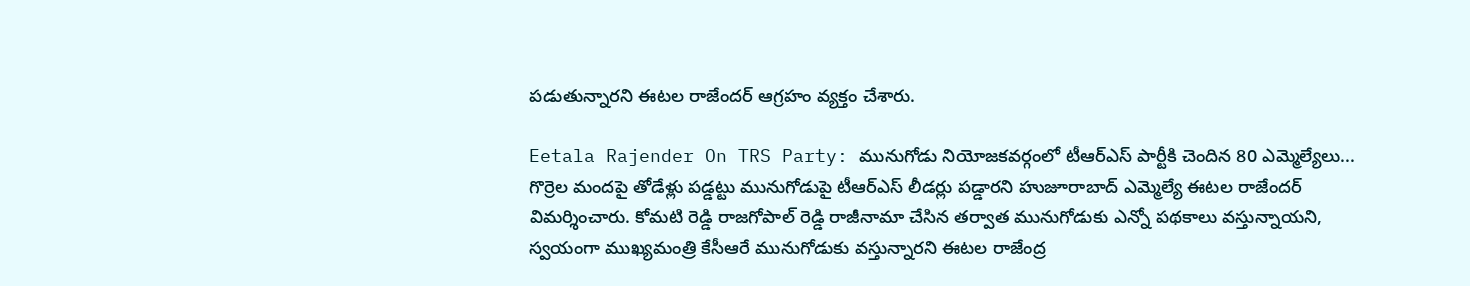పడుతున్నారని ఈటల రాజేందర్ ఆగ్రహం వ్యక్తం చేశారు.

Eetala Rajender On TRS Party: మునుగోడు నియోజకవర్గంలో టీఆర్ఎస్ పార్టీకి చెందిన 80 ఎమ్మెల్యేలు... గొర్రెల మందపై తోడేళ్లు పడ్డట్టు మునుగోడుపై టీఆర్‌ఎస్‌ లీడర్లు పడ్డారని హుజూరాబాద్ ఎమ్మెల్యే ఈటల రాజేందర్ విమర్శించారు. కోమటి రెడ్డి రాజగోపాల్ రెడ్డి రాజీనామా చేసిన తర్వాత మునుగోడుకు ఎన్నో పథకాలు వస్తున్నాయని, స్వయంగా ముఖ్యమంత్రి కేసీఆరే మునుగోడుకు వస్తున్నారని ఈటల రాజేంద్ర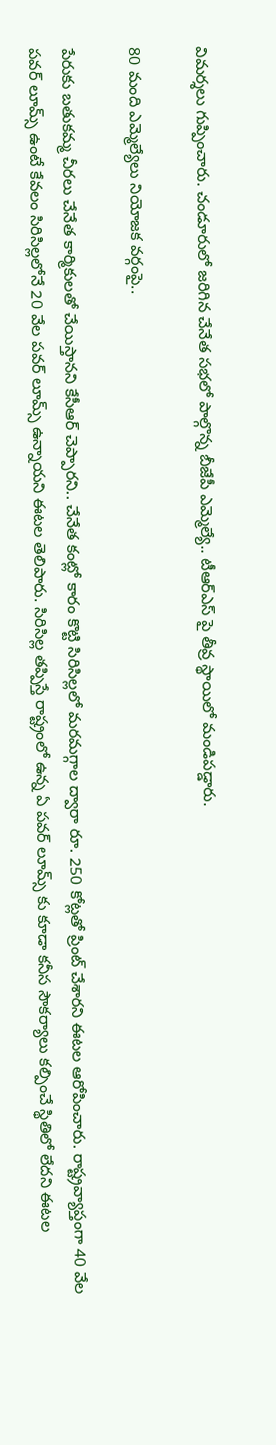విమర్శలు గుప్పించారు. చండూరులో జరిగిన చేనేత సభలో పాల్గొన్న బీజేపీ ఎమ్మెల్యే.. టీఆర్ఎస్ పై తీవ్ర స్థాయిలో మండిపడ్డారు.

80 మంది ఎమ్మెల్యేలు నియోజక వర్గంపై..

పేరుకు బతుకమ్మ చీరలు చేనేత కార్మికులతో చేయిస్తానని కేసీఆర్ చెప్పారని.. చేనేత కంట్లో కారం కొట్టి సిరిసిల్లలో మరమగ్గాల ద్వారా రూ. 250 కోట్లతో ప్రింట్ చేశారని ఈటల ఆరోపించారు. రాష్ట్రవ్యాప్తంగా 40 వేల పవర్ లూమ్స్ ఉంటే కేవలం సిరిసిల్లలోనే 20 వేల పవర్ లూమ్స్ ఉన్నాయని ఈటల తెలిపారు. సిరిసిల్ల తప్పిస్తే రాష్ట్రంలో ఉన్న ఏ పవర్ లూమ్స్ కు కూడా కనీస సౌకర్యాలు కల్పించే స్థితిలో లేదని ఈటల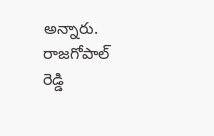అన్నారు. రాజగోపాల్ రెడ్డి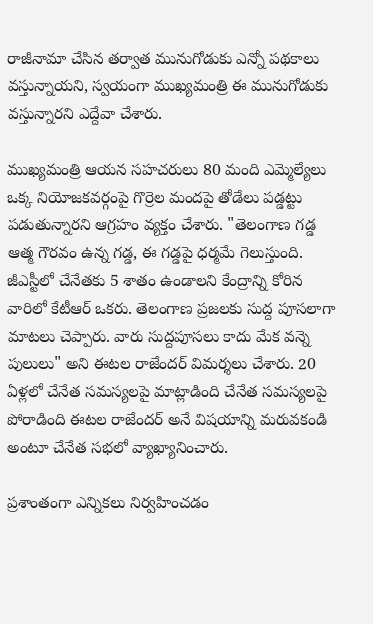రాజీనామా చేసిన తర్వాత మునుగోడుకు ఎన్నో పథకాలు వస్తున్నాయని, స్వయంగా ముఖ్యమంత్రి ఈ మునుగోడుకు వస్తున్నారని ఎద్దేవా చేశారు.

ముఖ్యమంత్రి ఆయన సహచరులు 80 మంది ఎమ్మెల్యేలు ఒక్క నియోజకవర్గంపై గొర్రెల మందపై తోడేలు పడ్డట్టు పడుతున్నారని ఆగ్రహం వ్యక్తం చేశారు. "తెలంగాణ గడ్డ ఆత్మ గౌరవం ఉన్న గడ్డ, ఈ గడ్డపై ధర్మమే గెలుస్తుంది. జీఎస్టీలో చేనేతకు 5 శాతం ఉండాలని కేంద్రాన్ని కోరిన వారిలో కేటీఆర్ ఒకరు. తెలంగాణ ప్రజలకు సుద్ద పూసలాగా మాటలు చెప్పారు. వారు సుద్దపూసలు కాదు మేక వన్నె పులులు" అని ఈటల రాజేందర్ విమర్శలు చేశారు. 20 ఏళ్లలో చేనేత సమస్యలపై మాట్లాడింది చేనేత సమస్యలపై పోరాడింది ఈటల రాజేందర్ అనే విషయాన్ని మరువకండి అంటూ చేనేత సభలో వ్యాఖ్యానించారు.

ప్రశాంతంగా ఎన్నికలు నిర్వహించడం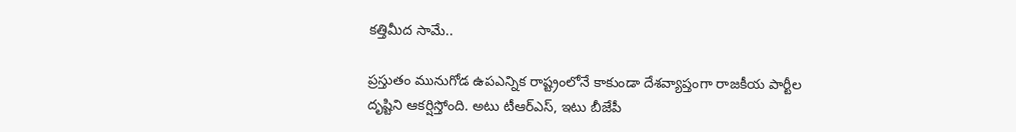కత్తిమీద సామే..

ప్రస్తుతం మునుగోడ ఉపఎన్నిక రాష్ట్రంలోనే కాకుండా దేశవ్యాప్తంగా రాజకీయ పార్టీల దృష్టిని ఆకర్షిస్తోంది. అటు టీఆర్ఎస్, ఇటు బీజేపీ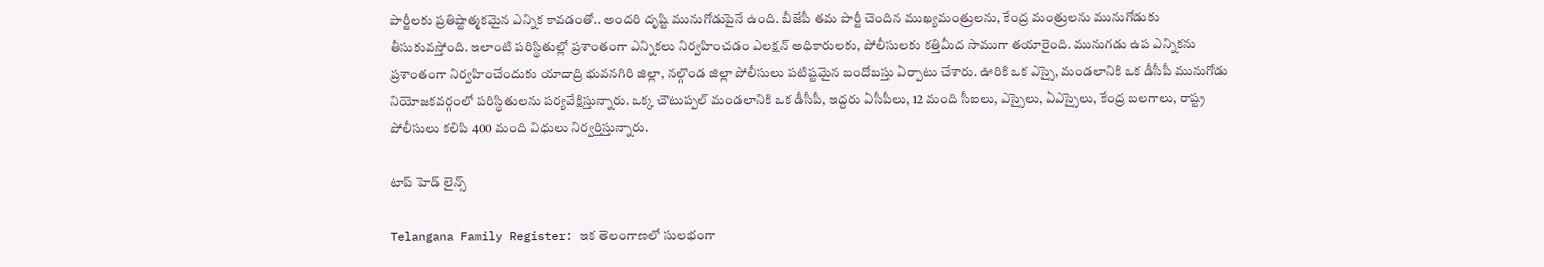పార్టీలకు ప్రతిష్టాత్మకమైన ఎన్నిక కావడంతో.. అందరి దృష్టి మునుగోడుపైనే ఉంది. బీజేపీ తమ పార్టీ చెందిన ముఖ్యమంత్రులను, కేంద్ర మంత్రులను మునుగోడుకు తీసుకువస్తోంది. ఇలాంటి పరిస్థితుల్లో ప్రశాంతంగా ఎన్నికలు నిర్వహించడం ఎలక్షన్ అధికారులకు, పోలీసులకు కత్తిమీద సాముగా తయారైంది. మునుగడు ఉప ఎన్నికను ప్రశాంతంగా నిర్వహించేందుకు యాదాద్రి భువనగిరి జిల్లా, నల్గొండ జిల్లా పోలీసులు పటిష్టమైన బందోబస్తు ఏర్పాటు చేశారు. ఊరికి ఒక ఎస్సై, మండలానికి ఒక డీసీపీ మునుగోడు నియోజకవర్గంలో పరిస్థితులను పర్యవేక్షిస్తున్నారు. ఒక్క చౌటుప్పల్ మండలానికి ఒక డీసీపీ, ఇద్దరు ఏసీపీలు, 12 మంది సీఐలు, ఎస్సైలు, ఏఎస్సైలు, కేంద్ర బలగాలు, రాష్ట్ర పోలీసులు కలిపి 400 మంది విధులు నిర్వర్తిస్తున్నారు.

టాప్ హెడ్ లైన్స్

Telangana Family Register: ఇక తెలంగాణలో సులభంగా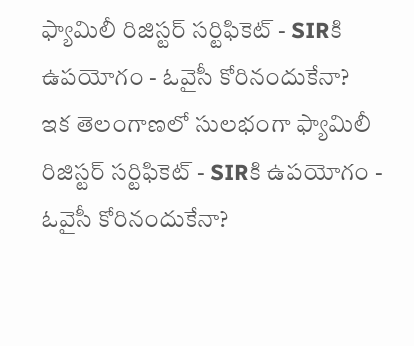ఫ్యామిలీ రిజిస్టర్ సర్టిఫికెట్ - SIRకి ఉపయోగం - ఓవైసీ కోరినందుకేనా?
ఇక తెలంగాణలో సులభంగా ఫ్యామిలీ రిజిస్టర్ సర్టిఫికెట్ - SIRకి ఉపయోగం - ఓవైసీ కోరినందుకేనా?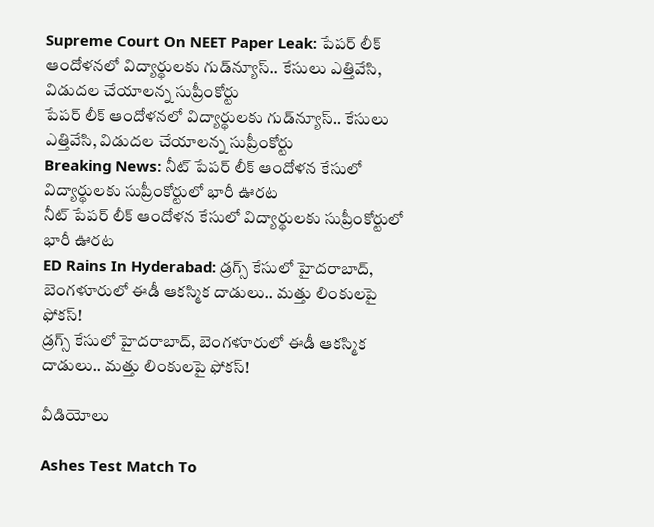Supreme Court On NEET Paper Leak: పేపర్ లీక్ ఆందోళనలో విద్యార్థులకు గుడ్‌న్యూస్.. కేసులు ఎత్తివేసి, విడుదల చేయాలన్న సుప్రీంకోర్టు
పేపర్ లీక్ ఆందోళనలో విద్యార్థులకు గుడ్‌న్యూస్.. కేసులు ఎత్తివేసి, విడుదల చేయాలన్న సుప్రీంకోర్టు
Breaking News: నీట్ పేపర్ లీక్ ఆందోళన కేసులో విద్యార్థులకు సుప్రీంకోర్టులో భారీ ఊరట
నీట్ పేపర్ లీక్ ఆందోళన కేసులో విద్యార్థులకు సుప్రీంకోర్టులో భారీ ఊరట
ED Rains In Hyderabad: డ్రగ్స్ కేసులో హైదరాబాద్, బెంగళూరులో ఈడీ ఆకస్మిక దాడులు.. మత్తు లింకులపై ఫోకస్!
డ్రగ్స్ కేసులో హైదరాబాద్, బెంగళూరులో ఈడీ ఆకస్మిక దాడులు.. మత్తు లింకులపై ఫోకస్!

వీడియోలు

Ashes Test Match To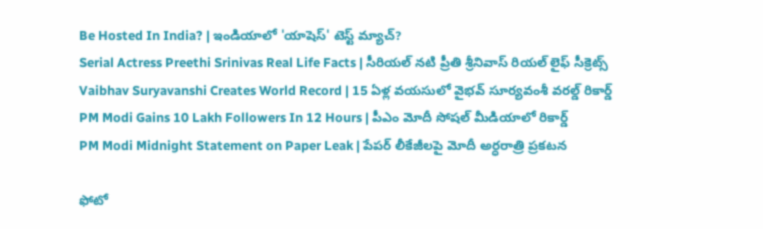Be Hosted In India? | ఇండియాలో 'యాషెస్' టెస్ట్ మ్యాచ్?
Serial Actress Preethi Srinivas Real Life Facts | సీరియల్ నటి ప్రీతి శ్రీనివాస్ రియల్ లైఫ్ సీక్రెట్స్
Vaibhav Suryavanshi Creates World Record | 15 ఏళ్ల వయసులో వైభవ్ సూర్యవంశీ వరల్డ్ రికార్డ్
PM Modi Gains 10 Lakh Followers In 12 Hours | పీఎం మోదీ సోషల్ మీడియాలో రికార్డ్
PM Modi Midnight Statement on Paper Leak | పేపర్ లీకేజీలపై మోదీ అర్ధరాత్రి ప్రకటన

ఫోటో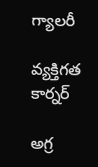గ్యాలరీ

వ్యక్తిగత కార్నర్

అగ్ర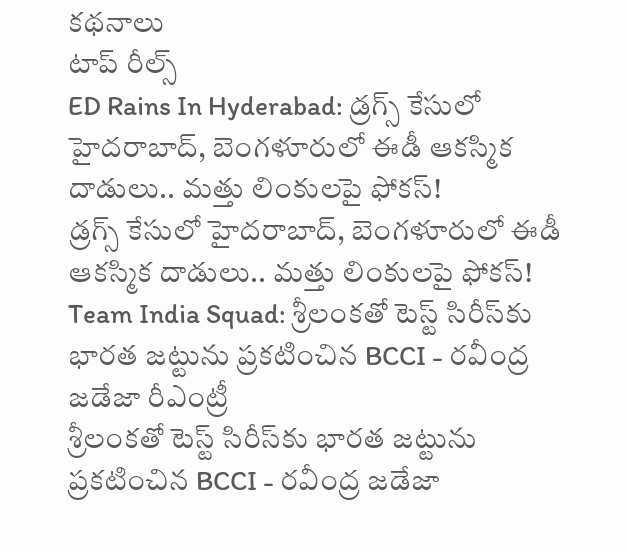కథనాలు
టాప్ రీల్స్
ED Rains In Hyderabad: డ్రగ్స్ కేసులో హైదరాబాద్, బెంగళూరులో ఈడీ ఆకస్మిక దాడులు.. మత్తు లింకులపై ఫోకస్!
డ్రగ్స్ కేసులో హైదరాబాద్, బెంగళూరులో ఈడీ ఆకస్మిక దాడులు.. మత్తు లింకులపై ఫోకస్!
Team India Squad: శ్రీలంకతో టెస్ట్ సిరీస్‌కు భారత జట్టును ప్రకటించిన BCCI - రవీంద్ర జడేజా రీఎంట్రీ
శ్రీలంకతో టెస్ట్ సిరీస్‌కు భారత జట్టును ప్రకటించిన BCCI - రవీంద్ర జడేజా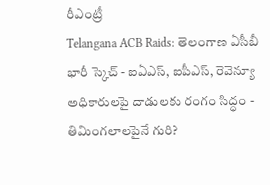రీఎంట్రీ
Telangana ACB Raids: తెలంగాణ ఏసీబీ భారీ స్కెచ్ - ఐఏఎస్, ఐపీఎస్, రెవెన్యూ అధికారులపై దాడులకు రంగం సిద్ధం - తిమింగలాలపైనే గురి?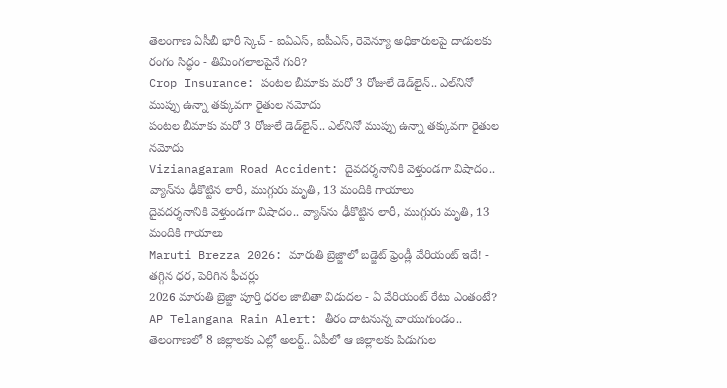తెలంగాణ ఏసీబీ భారీ స్కెచ్ - ఐఏఎస్, ఐపీఎస్, రెవెన్యూ అధికారులపై దాడులకు రంగం సిద్ధం - తిమింగలాలపైనే గురి?
Crop Insurance: పంటల బీమాకు మరో 3 రోజులే డెడ్‌లైన్.. ఎల్‌నినో ముప్పు ఉన్నా తక్కువగా రైతుల నమోదు
పంటల బీమాకు మరో 3 రోజులే డెడ్‌లైన్.. ఎల్‌నినో ముప్పు ఉన్నా తక్కువగా రైతుల నమోదు
Vizianagaram Road Accident: దైవదర్శనానికి వెళ్తుండగా విషాదం.. వ్యాన్‌ను ఢీకొట్టిన లారీ, ముగ్గురు మృతి, 13 మందికి గాయాలు
దైవదర్శనానికి వెళ్తుండగా విషాదం.. వ్యాన్‌ను ఢీకొట్టిన లారీ, ముగ్గురు మృతి, 13 మందికి గాయాలు
Maruti Brezza 2026: మారుతి బ్రెజ్జాలో బడ్జెట్‌ ఫ్రెండ్లీ వేరియంట్‌ ఇదే! - తగ్గిన ధర, పెరిగిన ఫీచర్లు
2026 మారుతి బ్రెజ్జా పూర్తి ధరల జాబితా విడుదల - ఏ వేరియంట్‌ రేటు ఎంతంటే?
AP Telangana Rain Alert: తీరం దాటనున్న వాయుగుండం.. తెలంగాణలో 8 జిల్లాలకు ఎల్లో అలర్ట్.. ఏపీలో ఆ జిల్లాలకు పిడుగుల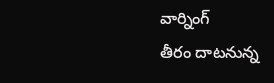వార్నింగ్
తీరం దాటనున్న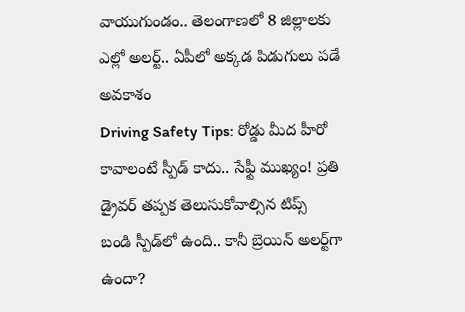వాయుగుండం.. తెలంగాణలో 8 జిల్లాలకు ఎల్లో అలర్ట్.. ఏపీలో అక్కడ పిడుగులు పడే అవకాశం
Driving Safety Tips: రోడ్డు మీద హీరో కావాలంటే స్పీడ్ కాదు.. సేఫ్టీ ముఖ్యం! ప్రతి డ్రైవర్ తప్పక తెలుసుకోవాల్సిన టిప్స్
బండి స్పీడ్‌లో ఉంది.. కానీ బ్రెయిన్‌ అలర్ట్‌గా ఉందా?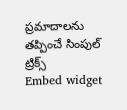ప్రమాదాలను తప్పించే సింపుల్ ట్రిక్స్
Embed widget